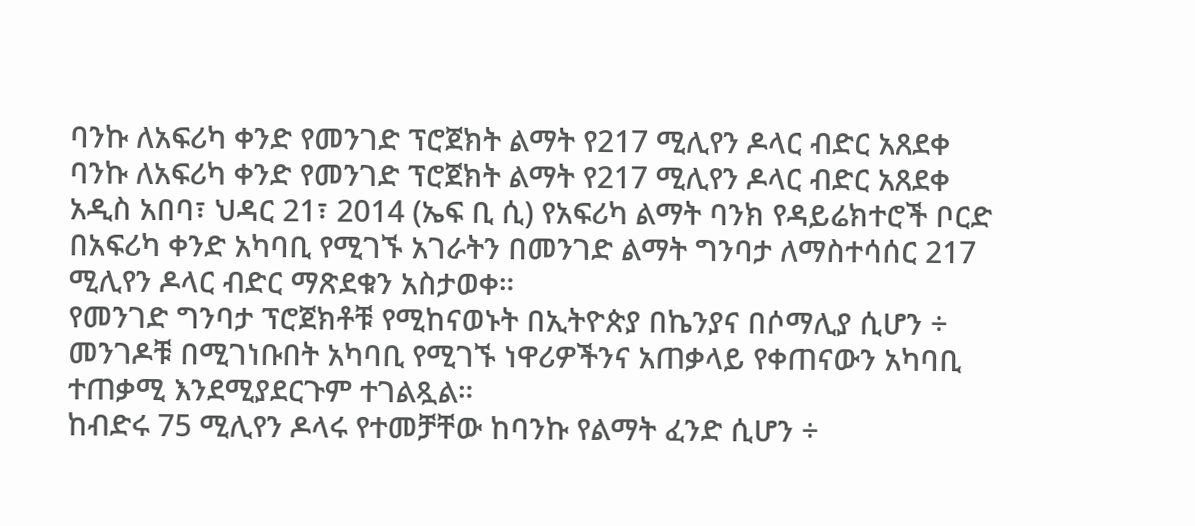ባንኩ ለአፍሪካ ቀንድ የመንገድ ፕሮጀክት ልማት የ217 ሚሊየን ዶላር ብድር አጸደቀ
ባንኩ ለአፍሪካ ቀንድ የመንገድ ፕሮጀክት ልማት የ217 ሚሊየን ዶላር ብድር አጸደቀ
አዲስ አበባ፣ ህዳር 21፣ 2014 (ኤፍ ቢ ሲ) የአፍሪካ ልማት ባንክ የዳይሬክተሮች ቦርድ በአፍሪካ ቀንድ አካባቢ የሚገኙ አገራትን በመንገድ ልማት ግንባታ ለማስተሳሰር 217 ሚሊየን ዶላር ብድር ማጽደቁን አስታወቀ።
የመንገድ ግንባታ ፕሮጀክቶቹ የሚከናወኑት በኢትዮጵያ በኬንያና በሶማሊያ ሲሆን ÷ መንገዶቹ በሚገነቡበት አካባቢ የሚገኙ ነዋሪዎችንና አጠቃላይ የቀጠናውን አካባቢ ተጠቃሚ እንደሚያደርጉም ተገልጿል።
ከብድሩ 75 ሚሊየን ዶላሩ የተመቻቸው ከባንኩ የልማት ፈንድ ሲሆን ÷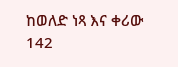ከወለድ ነጻ እና ቀሪው 142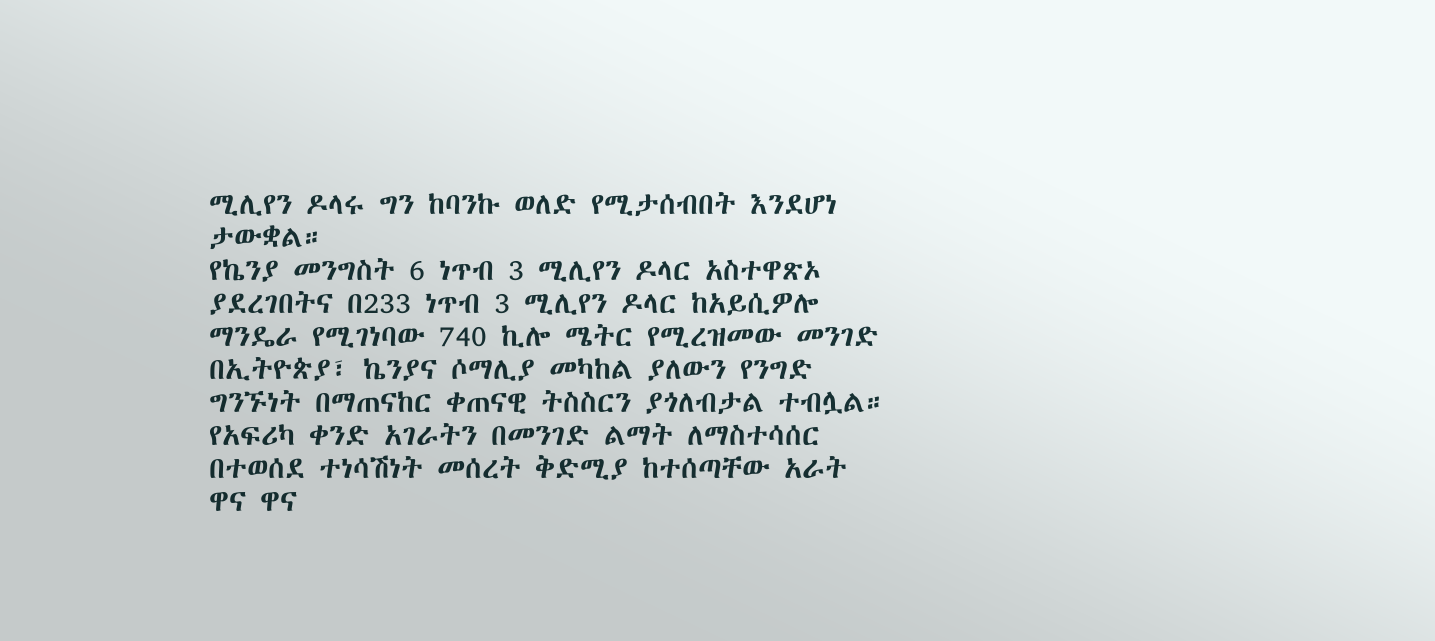ሚሊየን ዶላሩ ግን ከባንኩ ወለድ የሚታሰብበት እንደሆነ ታውቋል።
የኬንያ መንግስት 6 ነጥብ 3 ሚሊየን ዶላር አስተዋጽኦ ያደረገበትና በ233 ነጥብ 3 ሚሊየን ዶላር ከአይሲዎሎ ማንዴራ የሚገነባው 740 ኪሎ ሜትር የሚረዝመው መንገድ በኢትዮጵያ፣ ኬንያና ሶማሊያ መካከል ያለውን የንግድ ግንኙነት በማጠናከር ቀጠናዊ ትስስርን ያጎለብታል ተብሏል።
የአፍሪካ ቀንድ አገራትን በመንገድ ልማት ለማስተሳሰር በተወሰደ ተነሳሽነት መሰረት ቅድሚያ ከተሰጣቸው አራት ዋና ዋና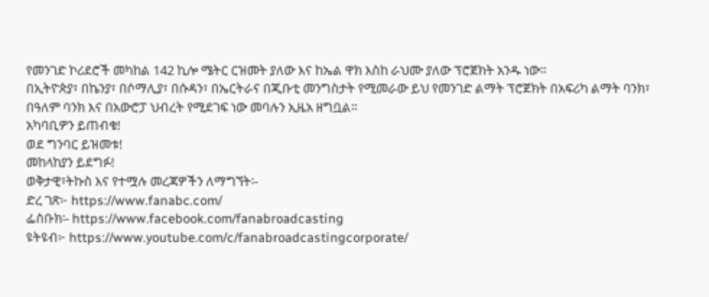የመንገድ ኮሪደሮች መካከል 142 ኪሎ ሜትር ርዝመት ያለው እና ከኤል ዋክ እስከ ራህሙ ያለው ፕሮጀክት አንዱ ነው።
በኢትዮጵያ፣ በኬንያ፣ በሶማሊያ፣ በሱዳን፣ በኤርትራና በጂቡቲ መንግስታት የሚመራው ይህ የመንገድ ልማት ፕሮጀክት በአፍሪካ ልማት ባንክ፣ በዓለም ባንክ እና በአውሮፓ ህብረት የሚደገፍ ነው መባሉን ኢዜአ ዘግቧል።
አካባቢዎን ይጠብቁ!
ወደ ግንባር ይዝመቱ!
መከላከያን ይደግፉ!
ወቅታዊ፣ትኩስ እና የተሟሉ መረጃዎችን ለማግኘት፡-
ድረ ገጽ፦ https://www.fanabc.com/
ፌስቡክ፡- https://www.facebook.com/fanabroadcasting
ዩትዩብ፦ https://www.youtube.com/c/fanabroadcastingcorporate/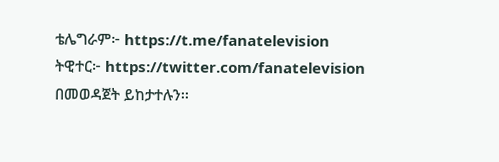ቴሌግራም፦ https://t.me/fanatelevision
ትዊተር፦ https://twitter.com/fanatelevision በመወዳጀት ይከታተሉን፡፡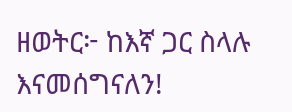ዘወትር፦ ከእኛ ጋር ስላሉ እናመሰግናለን!